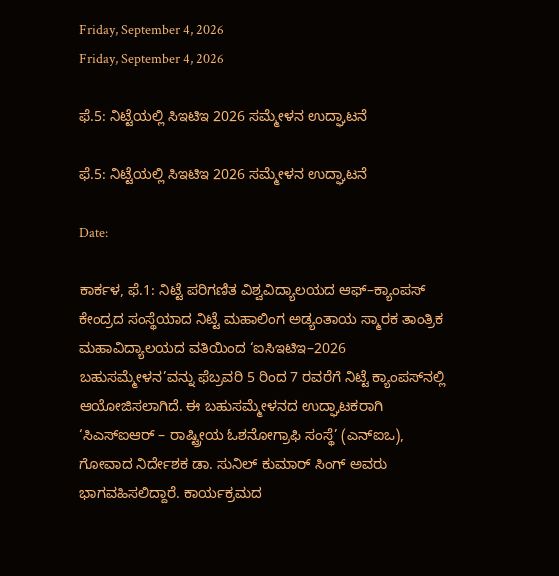Friday, September 4, 2026
Friday, September 4, 2026

ಫೆ.5: ನಿಟ್ಟೆಯಲ್ಲಿ ಸಿಇಟಿಇ 2026 ಸಮ್ಮೇಳನ ಉದ್ಘಾಟನೆ

ಫೆ.5: ನಿಟ್ಟೆಯಲ್ಲಿ ಸಿಇಟಿಇ 2026 ಸಮ್ಮೇಳನ ಉದ್ಘಾಟನೆ

Date:

ಕಾರ್ಕಳ, ಫೆ.1: ನಿಟ್ಟೆ ಪರಿಗಣಿತ ವಿಶ್ವವಿದ್ಯಾಲಯದ ಆಫ್–ಕ್ಯಾಂಪಸ್ ಕೇಂದ್ರದ ಸಂಸ್ಥೆಯಾದ ನಿಟ್ಟೆ ಮಹಾಲಿಂಗ ಅಡ್ಯಂತಾಯ ಸ್ಮಾರಕ ತಾಂತ್ರಿಕ ಮಹಾವಿದ್ಯಾಲಯದ ವತಿಯಿಂದ ‘ಐಸಿಇಟಿಇ–2026 ಬಹುಸಮ್ಮೇಳನ’ವನ್ನು ಫೆಬ್ರವರಿ 5 ರಿಂದ 7 ರವರೆಗೆ ನಿಟ್ಟೆ ಕ್ಯಾಂಪಸ್‌ನಲ್ಲಿ ಆಯೋಜಿಸಲಾಗಿದೆ. ಈ ಬಹುಸಮ್ಮೇಳನದ ಉದ್ಘಾಟಕರಾಗಿ ‘ಸಿಎಸ್ಐಆರ್ – ರಾಷ್ಟ್ರೀಯ ಓಶನೋಗ್ರಾಫಿ ಸಂಸ್ಥೆ’ (ಎನ್‌ಐಒ), ಗೋವಾದ ನಿರ್ದೇಶಕ ಡಾ. ಸುನಿಲ್ ಕುಮಾರ್ ಸಿಂಗ್ ಅವರು ಭಾಗವಹಿಸಲಿದ್ದಾರೆ. ಕಾರ್ಯಕ್ರಮದ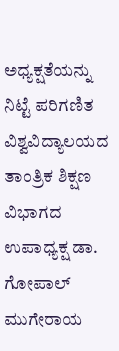ಅಧ್ಯಕ್ಷತೆಯನ್ನು ನಿಟ್ಟೆ ಪರಿಗಣಿತ ವಿಶ್ವವಿದ್ಯಾಲಯದ ತಾಂತ್ರಿಕ ಶಿಕ್ಷಣ ವಿಭಾಗದ ಉಪಾಧ್ಯಕ್ಷ ಡಾ. ಗೋಪಾಲ್ ಮುಗೇರಾಯ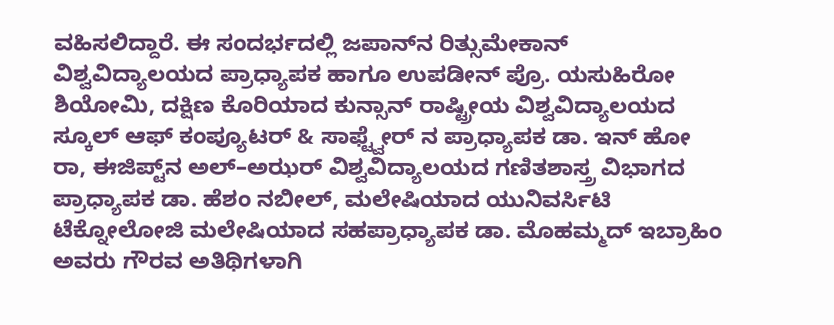ವಹಿಸಲಿದ್ದಾರೆ. ಈ ಸಂದರ್ಭದಲ್ಲಿ ಜಪಾನ್‌ನ ರಿತ್ಸುಮೇಕಾನ್ ವಿಶ್ವವಿದ್ಯಾಲಯದ ಪ್ರಾಧ್ಯಾಪಕ ಹಾಗೂ ಉಪಡೀನ್ ಪ್ರೊ. ಯಸುಹಿರೋ ಶಿಯೋಮಿ, ದಕ್ಷಿಣ ಕೊರಿಯಾದ ಕುನ್ಸಾನ್ ರಾಷ್ಟ್ರೀಯ ವಿಶ್ವವಿದ್ಯಾಲಯದ ಸ್ಕೂಲ್ ಆಫ್ ಕಂಪ್ಯೂಟರ್ & ಸಾಫ್ಟ್ವೇರ್ ನ ಪ್ರಾಧ್ಯಾಪಕ ಡಾ. ಇನ್ ಹೋ ರಾ, ಈಜಿಪ್ಟ್‌ನ ಅಲ್–ಅಝರ್ ವಿಶ್ವವಿದ್ಯಾಲಯದ ಗಣಿತಶಾಸ್ತ್ರ ವಿಭಾಗದ ಪ್ರಾಧ್ಯಾಪಕ ಡಾ. ಹೆಶಂ ನಬೀಲ್, ಮಲೇಷಿಯಾದ ಯುನಿವರ್ಸಿಟಿ ಟೆಕ್ನೋಲೋಜಿ ಮಲೇಷಿಯಾದ ಸಹಪ್ರಾಧ್ಯಾಪಕ ಡಾ. ಮೊಹಮ್ಮದ್ ಇಬ್ರಾಹಿಂ ಅವರು ಗೌರವ ಅತಿಥಿಗಳಾಗಿ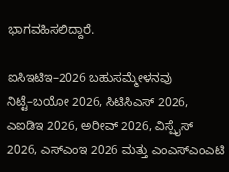ಭಾಗವಹಿಸಲಿದ್ದಾರೆ.

ಐಸಿಇಟಿಇ–2026 ಬಹುಸಮ್ಮೇಳನವು ನಿಟ್ಟೆ–ಬಯೋ 2026, ಸಿಟಿಸಿಎಸ್ 2026, ಎಐಡಿಇ 2026, ಅರೀವ್ 2026, ವಿಸ್ಪೈಸ್ 2026, ಎಸ್‌ಎಂಇ 2026 ಮತ್ತು ಎಂಎಸ್‌ಎಂಎಟಿ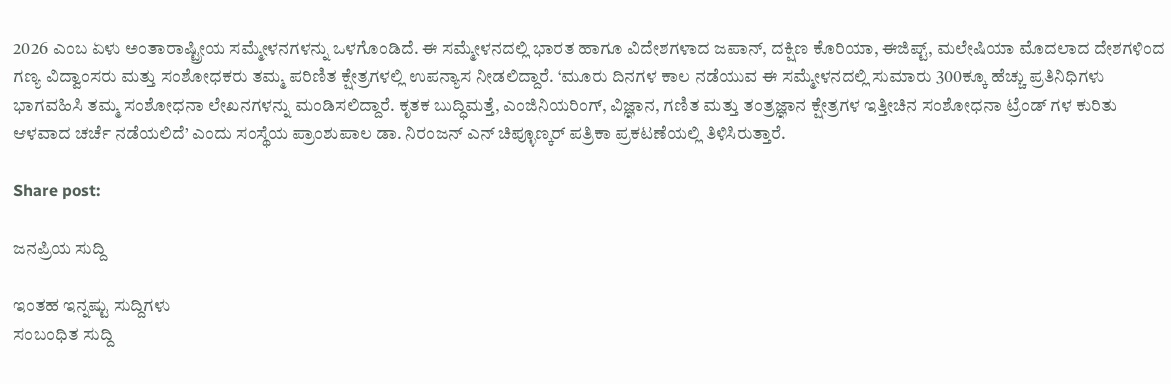2026 ಎಂಬ ಏಳು ಅಂತಾರಾಷ್ಟ್ರೀಯ ಸಮ್ಮೇಳನಗಳನ್ನು ಒಳಗೊಂಡಿದೆ. ಈ ಸಮ್ಮೇಳನದಲ್ಲಿ ಭಾರತ ಹಾಗೂ ವಿದೇಶಗಳಾದ ಜಪಾನ್, ದಕ್ಷಿಣ ಕೊರಿಯಾ, ಈಜಿಪ್ಟ್, ಮಲೇಷಿಯಾ ಮೊದಲಾದ ದೇಶಗಳಿಂದ ಗಣ್ಯ ವಿದ್ವಾಂಸರು ಮತ್ತು ಸಂಶೋಧಕರು ತಮ್ಮ ಪರಿಣಿತ ಕ್ಷೇತ್ರಗಳಲ್ಲಿ ಉಪನ್ಯಾಸ ನೀಡಲಿದ್ದಾರೆ. ‘ಮೂರು ದಿನಗಳ ಕಾಲ ನಡೆಯುವ ಈ ಸಮ್ಮೇಳನದಲ್ಲಿ ಸುಮಾರು 300ಕ್ಕೂ ಹೆಚ್ಚು ಪ್ರತಿನಿಧಿಗಳು ಭಾಗವಹಿಸಿ ತಮ್ಮ ಸಂಶೋಧನಾ ಲೇಖನಗಳನ್ನು ಮಂಡಿಸಲಿದ್ದಾರೆ. ಕೃತಕ ಬುದ್ಧಿಮತ್ತೆ, ಎಂಜಿನಿಯರಿಂಗ್, ವಿಜ್ಞಾನ, ಗಣಿತ ಮತ್ತು ತಂತ್ರಜ್ಞಾನ ಕ್ಷೇತ್ರಗಳ ಇತ್ತೀಚಿನ ಸಂಶೋಧನಾ ಟ್ರೆಂಡ್ ಗಳ ಕುರಿತು ಆಳವಾದ ಚರ್ಚೆ ನಡೆಯಲಿದೆ’ ಎಂದು ಸಂಸ್ಥೆಯ ಪ್ರಾಂಶುಪಾಲ ಡಾ. ನಿರಂಜನ್ ಎನ್ ಚಿಪ್ಳೂಣ್ಕರ್ ಪತ್ರಿಕಾ ಪ್ರಕಟಣೆಯಲ್ಲಿ ತಿಳಿಸಿರುತ್ತಾರೆ.

Share post:

ಜನಪ್ರಿಯ ಸುದ್ದಿ

ಇಂತಹ ಇನ್ನಷ್ಟು ಸುದ್ದಿಗಳು
ಸಂಬಂಧಿತ ಸುದ್ದಿ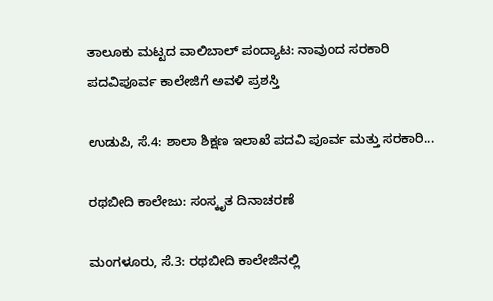ತಾಲೂಕು ಮಟ್ಟದ ವಾಲಿಬಾಲ್ ಪಂದ್ಯಾಟ: ನಾವುಂದ ಸರಕಾರಿ ಪದವಿಪೂರ್ವ ಕಾಲೇಜಿಗೆ ಅವಳಿ ಪ್ರಶಸ್ತಿ

ಉಡುಪಿ, ಸೆ.4: ಶಾಲಾ ಶಿಕ್ಷಣ ಇಲಾಖೆ ಪದವಿ ಪೂರ್ವ ಮತ್ತು ಸರಕಾರಿ...

ರಥಬೀದಿ ಕಾಲೇಜು: ಸಂಸ್ಕೃತ ದಿನಾಚರಣೆ

ಮಂಗಳೂರು, ಸೆ.3: ರಥಬೀದಿ ಕಾಲೇಜಿನಲ್ಲಿ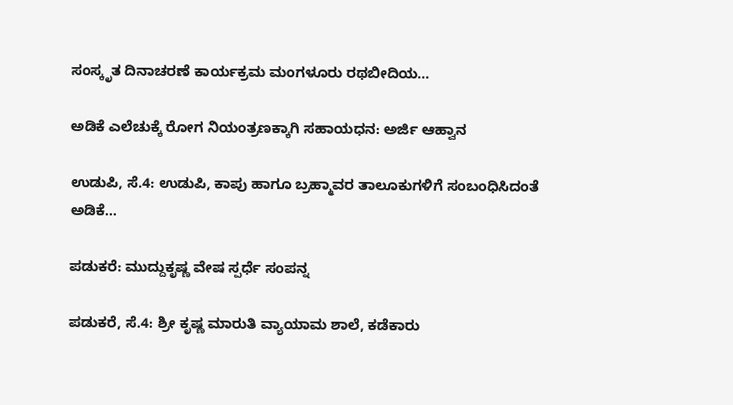ಸಂಸ್ಕೃತ ದಿನಾಚರಣೆ ಕಾರ್ಯಕ್ರಮ ಮಂಗಳೂರು ರಥಬೀದಿಯ...

ಅಡಿಕೆ ಎಲೆಚುಕ್ಕೆ ರೋಗ ನಿಯಂತ್ರಣಕ್ಕಾಗಿ ಸಹಾಯಧನ: ಅರ್ಜಿ ಆಹ್ವಾನ

ಉಡುಪಿ, ಸೆ.4: ಉಡುಪಿ, ಕಾಪು ಹಾಗೂ ಬ್ರಹ್ಮಾವರ ತಾಲೂಕುಗಳಿಗೆ ಸಂಬಂಧಿಸಿದಂತೆ ಅಡಿಕೆ...

ಪಡುಕರೆ: ಮುದ್ದುಕೃಷ್ಣ ವೇಷ ಸ್ಪರ್ಧೆ ಸಂಪನ್ನ

ಪಡುಕರೆ, ಸೆ.4: ಶ್ರೀ ಕೃಷ್ಣ ಮಾರುತಿ ವ್ಯಾಯಾಮ ಶಾಲೆ, ಕಡೆಕಾರು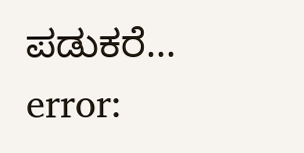ಪಡುಕರೆ...
error: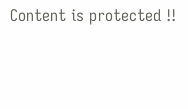Content is protected !!